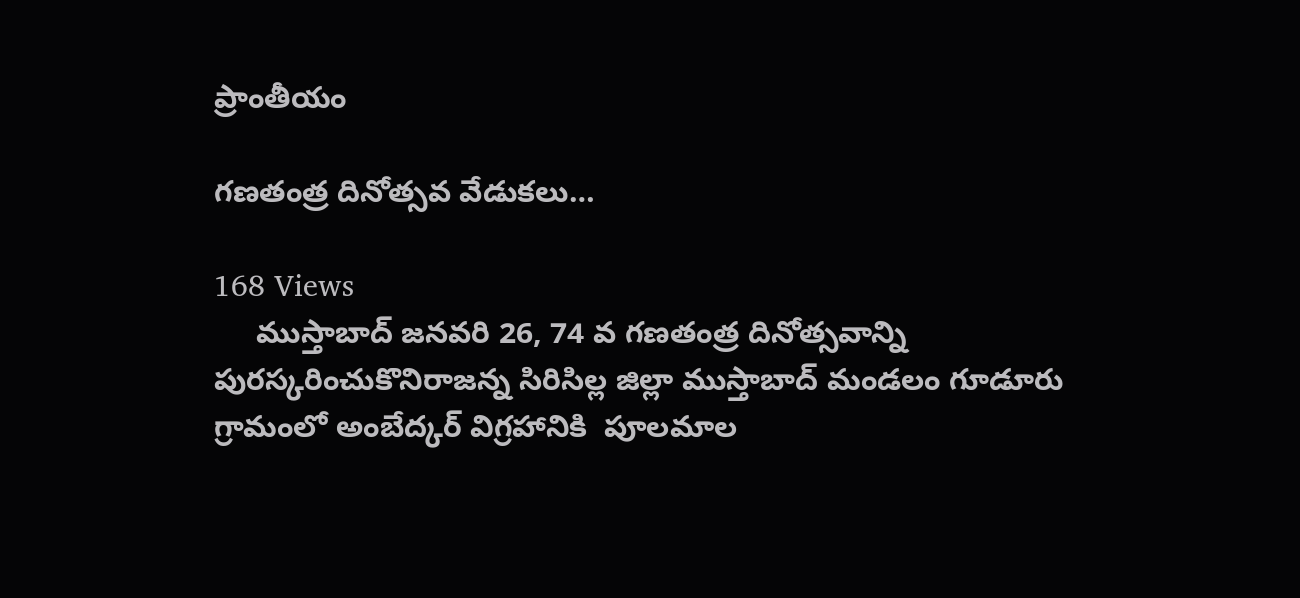ప్రాంతీయం

గణతంత్ర దినోత్సవ వేడుకలు…

168 Views
     ముస్తాబాద్ జనవరి 26, 74 వ గణతంత్ర దినోత్సవాన్ని పురస్కరించుకొనిరాజన్న సిరిసిల్ల జిల్లా ముస్తాబాద్ మండలం గూడూరు గ్రామంలో అంబేద్కర్ విగ్రహానికి  పూలమాల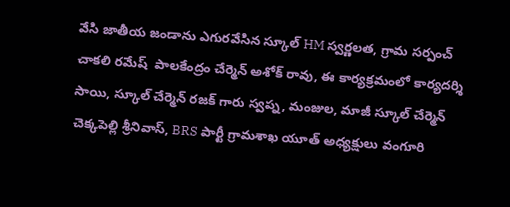వేసి జాతీయ జండాను ఎగురవేసిన స్కూల్ HM స్వర్ణలత, గ్రామ సర్పంచ్ చాకలి రమేష్  పాలకేంద్రం చేర్మెన్ అశోక్ రావు, ఈ కార్యక్రమంలో కార్యదర్శి సాయి, స్కూల్ చేర్మెన్ రజక్ గారు స్వప్న, మంజుల, మాజీ స్కూల్ చేర్మెన్ చెక్కపెల్లి శ్రీనివాస్, BRS పార్టీ గ్రామశాఖ యూత్ అధ్యక్షులు వంగూరి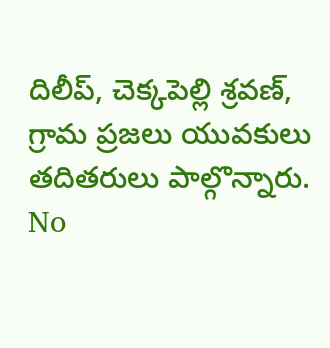దిలీప్, చెక్కపెల్లి శ్రవణ్, గ్రామ ప్రజలు యువకులు తదితరులు పాల్గొన్నారు.
No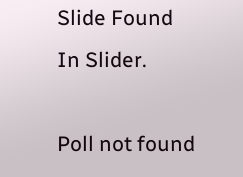Slide Found In Slider.

Poll not found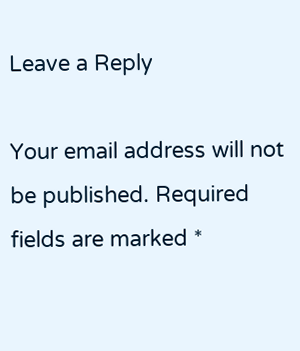Leave a Reply

Your email address will not be published. Required fields are marked *